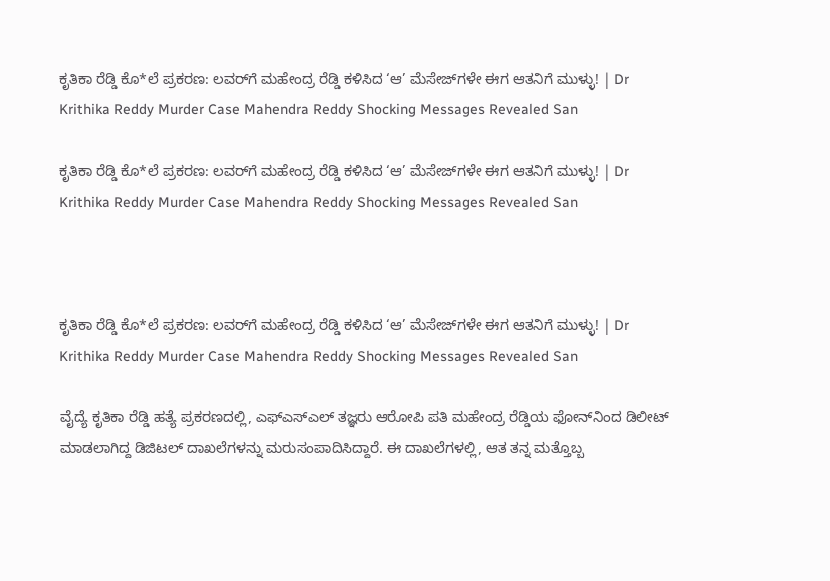ಕೃತಿಕಾ ರೆಡ್ಡಿ ಕೊ*ಲೆ ಪ್ರಕರಣ: ಲವರ್‌ಗೆ ಮಹೇಂದ್ರ ರೆಡ್ಡಿ ಕಳಿಸಿದ ‘ಆ’ ಮೆಸೇಜ್‌ಗಳೇ ಈಗ ಆತನಿಗೆ ಮುಳ್ಳು! | Dr Krithika Reddy Murder Case Mahendra Reddy Shocking Messages Revealed San

ಕೃತಿಕಾ ರೆಡ್ಡಿ ಕೊ*ಲೆ ಪ್ರಕರಣ: ಲವರ್‌ಗೆ ಮಹೇಂದ್ರ ರೆಡ್ಡಿ ಕಳಿಸಿದ ‘ಆ’ ಮೆಸೇಜ್‌ಗಳೇ ಈಗ ಆತನಿಗೆ ಮುಳ್ಳು! | Dr Krithika Reddy Murder Case Mahendra Reddy Shocking Messages Revealed San



ಕೃತಿಕಾ ರೆಡ್ಡಿ ಕೊ*ಲೆ ಪ್ರಕರಣ: ಲವರ್‌ಗೆ ಮಹೇಂದ್ರ ರೆಡ್ಡಿ ಕಳಿಸಿದ ‘ಆ’ ಮೆಸೇಜ್‌ಗಳೇ ಈಗ ಆತನಿಗೆ ಮುಳ್ಳು! | Dr Krithika Reddy Murder Case Mahendra Reddy Shocking Messages Revealed San

ವೈದ್ಯೆ ಕೃತಿಕಾ ರೆಡ್ಡಿ ಹತ್ಯೆ ಪ್ರಕರಣದಲ್ಲಿ, ಎಫ್‌ಎಸ್‌ಎಲ್ ತಜ್ಞರು ಆರೋಪಿ ಪತಿ ಮಹೇಂದ್ರ ರೆಡ್ಡಿಯ ಫೋನ್‌ನಿಂದ ಡಿಲೀಟ್ ಮಾಡಲಾಗಿದ್ದ ಡಿಜಿಟಲ್ ದಾಖಲೆಗಳನ್ನು ಮರುಸಂಪಾದಿಸಿದ್ದಾರೆ. ಈ ದಾಖಲೆಗಳಲ್ಲಿ, ಆತ ತನ್ನ ಮತ್ತೊಬ್ಬ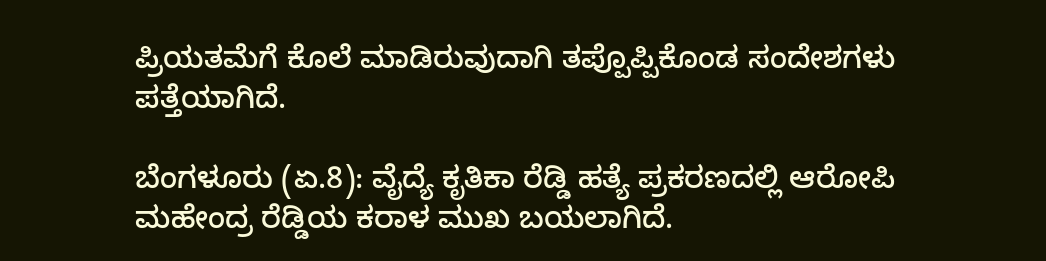ಪ್ರಿಯತಮೆಗೆ ಕೊಲೆ ಮಾಡಿರುವುದಾಗಿ ತಪ್ಪೊಪ್ಪಿಕೊಂಡ ಸಂದೇಶಗಳು ಪತ್ತೆಯಾಗಿದೆ.

ಬೆಂಗಳೂರು (ಏ.8): ವೈದ್ಯೆ ಕೃತಿಕಾ ರೆಡ್ಡಿ ಹತ್ಯೆ ಪ್ರಕರಣದಲ್ಲಿ ಆರೋಪಿ ಮಹೇಂದ್ರ ರೆಡ್ಡಿಯ ಕರಾಳ ಮುಖ ಬಯಲಾಗಿದೆ.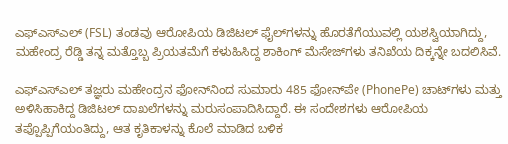ಎಫ್‌ಎಸ್‌ಎಲ್ (FSL) ತಂಡವು ಆರೋಪಿಯ ಡಿಜಿಟಲ್ ಫೈಲ್‌ಗಳನ್ನು ಹೊರತೆಗೆಯುವಲ್ಲಿ ಯಶಸ್ವಿಯಾಗಿದ್ದು, ಮಹೇಂದ್ರ ರೆಡ್ಡಿ ತನ್ನ ಮತ್ತೊಬ್ಬ ಪ್ರಿಯತಮೆಗೆ ಕಳುಹಿಸಿದ್ದ ಶಾಕಿಂಗ್ ಮೆಸೇಜ್‌ಗಳು ತನಿಖೆಯ ದಿಕ್ಕನ್ನೇ ಬದಲಿಸಿವೆ.

ಎಫ್‌ಎಸ್‌ಎಲ್ ತಜ್ಞರು ಮಹೇಂದ್ರನ ಫೋನ್‌ನಿಂದ ಸುಮಾರು 485 ಫೋನ್‌ಪೇ (PhonePe) ಚಾಟ್‌ಗಳು ಮತ್ತು ಅಳಿಸಿಹಾಕಿದ್ದ ಡಿಜಿಟಲ್ ದಾಖಲೆಗಳನ್ನು ಮರುಸಂಪಾದಿಸಿದ್ದಾರೆ. ಈ ಸಂದೇಶಗಳು ಆರೋಪಿಯ ತಪ್ಪೊಪ್ಪಿಗೆಯಂತಿದ್ದು, ಆತ ಕೃತಿಕಾಳನ್ನು ಕೊಲೆ ಮಾಡಿದ ಬಳಿಕ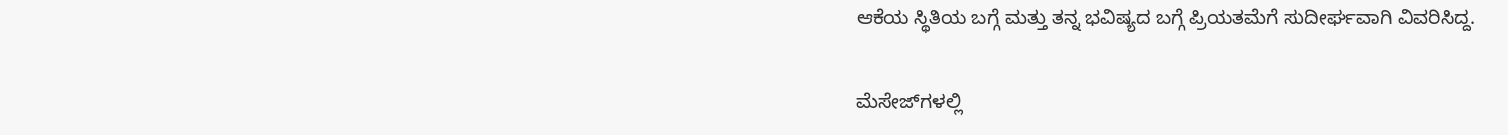ಆಕೆಯ ಸ್ಥಿತಿಯ ಬಗ್ಗೆ ಮತ್ತು ತನ್ನ ಭವಿಷ್ಯದ ಬಗ್ಗೆ ಪ್ರಿಯತಮೆಗೆ ಸುದೀರ್ಘವಾಗಿ ವಿವರಿಸಿದ್ದ.

ಮೆಸೇಜ್‌ಗಳಲ್ಲಿ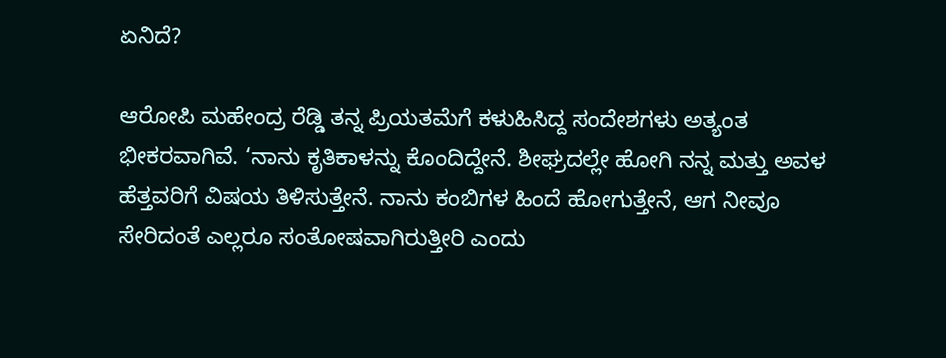ಏನಿದೆ?

ಆರೋಪಿ ಮಹೇಂದ್ರ ರೆಡ್ಡಿ ತನ್ನ ಪ್ರಿಯತಮೆಗೆ ಕಳುಹಿಸಿದ್ದ ಸಂದೇಶಗಳು ಅತ್ಯಂತ ಭೀಕರವಾಗಿವೆ. ‘ನಾನು ಕೃತಿಕಾಳನ್ನು ಕೊಂದಿದ್ದೇನೆ. ಶೀಘ್ರದಲ್ಲೇ ಹೋಗಿ ನನ್ನ ಮತ್ತು ಅವಳ ಹೆತ್ತವರಿಗೆ ವಿಷಯ ತಿಳಿಸುತ್ತೇನೆ. ನಾನು ಕಂಬಿಗಳ ಹಿಂದೆ ಹೋಗುತ್ತೇನೆ, ಆಗ ನೀವೂ ಸೇರಿದಂತೆ ಎಲ್ಲರೂ ಸಂತೋಷವಾಗಿರುತ್ತೀರಿ ಎಂದು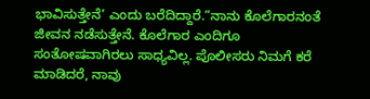ಭಾವಿಸುತ್ತೇನೆ’ ಎಂದು ಬರೆದಿದ್ದಾರೆ.”ನಾನು ಕೊಲೆಗಾರನಂತೆ ಜೀವನ ನಡೆಸುತ್ತೇನೆ. ಕೊಲೆಗಾರ ಎಂದಿಗೂ ಸಂತೋಷವಾಗಿರಲು ಸಾಧ್ಯವಿಲ್ಲ. ಪೊಲೀಸರು ನಿಮಗೆ ಕರೆ ಮಾಡಿದರೆ, ನಾವು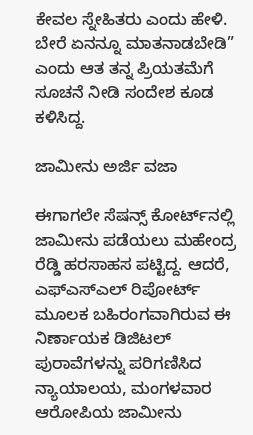ಕೇವಲ ಸ್ನೇಹಿತರು ಎಂದು ಹೇಳಿ. ಬೇರೆ ಏನನ್ನೂ ಮಾತನಾಡಬೇಡಿ” ಎಂದು ಆತ ತನ್ನ ಪ್ರಿಯತಮೆಗೆ ಸೂಚನೆ ನೀಡಿ ಸಂದೇಶ ಕೂಡ ಕಳಿಸಿದ್ದ.

ಜಾಮೀನು ಅರ್ಜಿ ವಜಾ

ಈಗಾಗಲೇ ಸೆಷನ್ಸ್ ಕೋರ್ಟ್‌ನಲ್ಲಿ ಜಾಮೀನು ಪಡೆಯಲು ಮಹೇಂದ್ರ ರೆಡ್ಡಿ ಹರಸಾಹಸ ಪಟ್ಟಿದ್ದ. ಆದರೆ, ಎಫ್‌ಎಸ್‌ಎಲ್ ರಿಪೋರ್ಟ್ ಮೂಲಕ ಬಹಿರಂಗವಾಗಿರುವ ಈ ನಿರ್ಣಾಯಕ ಡಿಜಿಟಲ್ ಪುರಾವೆಗಳನ್ನು ಪರಿಗಣಿಸಿದ ನ್ಯಾಯಾಲಯ, ಮಂಗಳವಾರ ಆರೋಪಿಯ ಜಾಮೀನು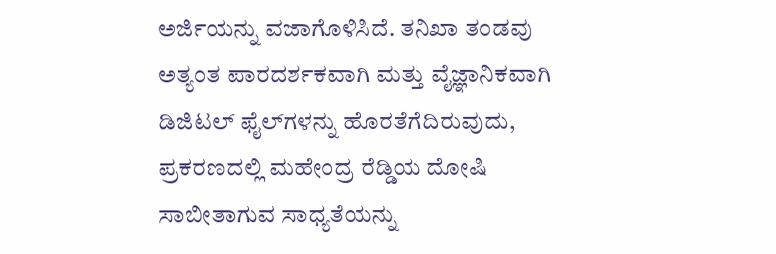ಅರ್ಜಿಯನ್ನು ವಜಾಗೊಳಿಸಿದೆ. ತನಿಖಾ ತಂಡವು ಅತ್ಯಂತ ಪಾರದರ್ಶಕವಾಗಿ ಮತ್ತು ವೈಜ್ಞಾನಿಕವಾಗಿ ಡಿಜಿಟಲ್ ಫೈಲ್‌ಗಳನ್ನು ಹೊರತೆಗೆದಿರುವುದು, ಪ್ರಕರಣದಲ್ಲಿ ಮಹೇಂದ್ರ ರೆಡ್ಡಿಯ ದೋಷಿ ಸಾಬೀತಾಗುವ ಸಾಧ್ಯತೆಯನ್ನು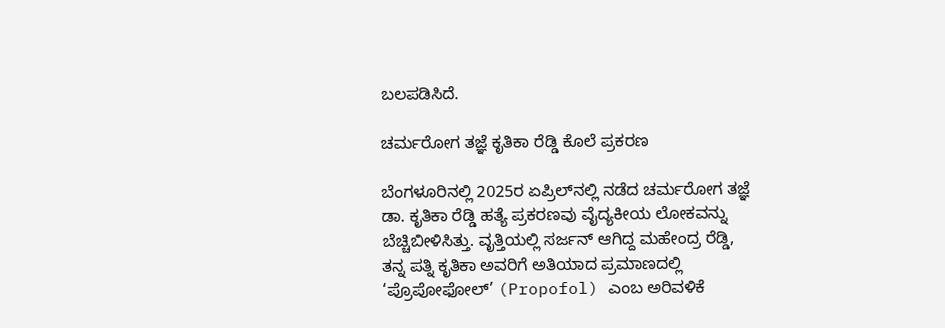ಬಲಪಡಿಸಿದೆ.

ಚರ್ಮರೋಗ ತಜ್ಞೆ ಕೃತಿಕಾ ರೆಡ್ಡಿ ಕೊಲೆ ಪ್ರಕರಣ

ಬೆಂಗಳೂರಿನಲ್ಲಿ 2025ರ ಏಪ್ರಿಲ್‌ನಲ್ಲಿ ನಡೆದ ಚರ್ಮರೋಗ ತಜ್ಞೆ ಡಾ. ಕೃತಿಕಾ ರೆಡ್ಡಿ ಹತ್ಯೆ ಪ್ರಕರಣವು ವೈದ್ಯಕೀಯ ಲೋಕವನ್ನು ಬೆಚ್ಚಿಬೀಳಿಸಿತ್ತು. ವೃತ್ತಿಯಲ್ಲಿ ಸರ್ಜನ್ ಆಗಿದ್ದ ಮಹೇಂದ್ರ ರೆಡ್ಡಿ, ತನ್ನ ಪತ್ನಿ ಕೃತಿಕಾ ಅವರಿಗೆ ಅತಿಯಾದ ಪ್ರಮಾಣದಲ್ಲಿ ‘ಪ್ರೊಪೋಫೋಲ್’ (Propofol) ಎಂಬ ಅರಿವಳಿಕೆ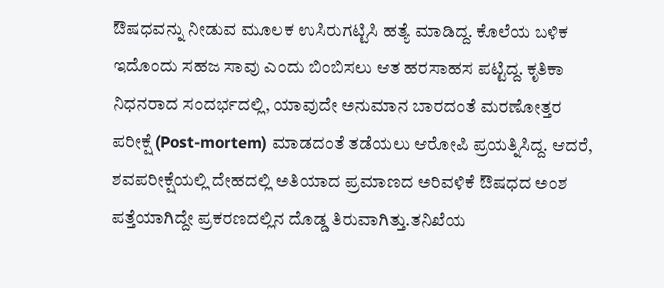ಔಷಧವನ್ನು ನೀಡುವ ಮೂಲಕ ಉಸಿರುಗಟ್ಟಿಸಿ ಹತ್ಯೆ ಮಾಡಿದ್ದ. ಕೊಲೆಯ ಬಳಿಕ ಇದೊಂದು ಸಹಜ ಸಾವು ಎಂದು ಬಿಂಬಿಸಲು ಆತ ಹರಸಾಹಸ ಪಟ್ಟಿದ್ದ. ಕೃತಿಕಾ ನಿಧನರಾದ ಸಂದರ್ಭದಲ್ಲಿ, ಯಾವುದೇ ಅನುಮಾನ ಬಾರದಂತೆ ಮರಣೋತ್ತರ ಪರೀಕ್ಷೆ (Post-mortem) ಮಾಡದಂತೆ ತಡೆಯಲು ಆರೋಪಿ ಪ್ರಯತ್ನಿಸಿದ್ದ. ಆದರೆ, ಶವಪರೀಕ್ಷೆಯಲ್ಲಿ ದೇಹದಲ್ಲಿ ಅತಿಯಾದ ಪ್ರಮಾಣದ ಅರಿವಳಿಕೆ ಔಷಧದ ಅಂಶ ಪತ್ತೆಯಾಗಿದ್ದೇ ಪ್ರಕರಣದಲ್ಲಿನ ದೊಡ್ಡ ತಿರುವಾಗಿತ್ತು.ತನಿಖೆಯ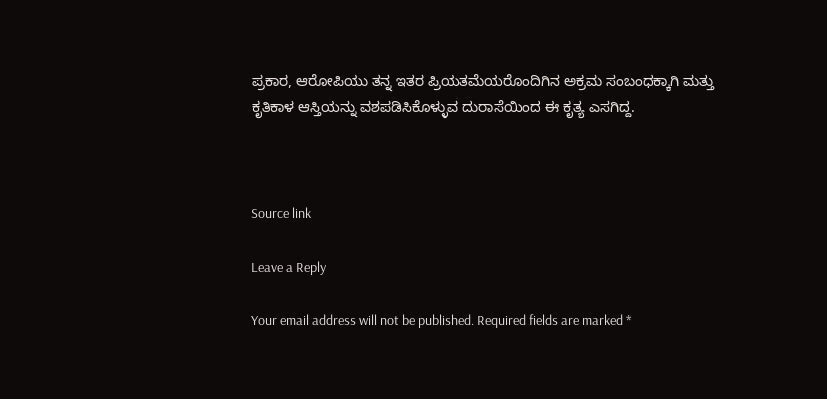ಪ್ರಕಾರ, ಆರೋಪಿಯು ತನ್ನ ಇತರ ಪ್ರಿಯತಮೆಯರೊಂದಿಗಿನ ಅಕ್ರಮ ಸಂಬಂಧಕ್ಕಾಗಿ ಮತ್ತು ಕೃತಿಕಾಳ ಆಸ್ತಿಯನ್ನು ವಶಪಡಿಸಿಕೊಳ್ಳುವ ದುರಾಸೆಯಿಂದ ಈ ಕೃತ್ಯ ಎಸಗಿದ್ದ.



Source link

Leave a Reply

Your email address will not be published. Required fields are marked *